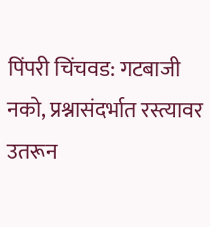पिंपरी चिंचवड: गटबाजी नको, प्रश्नासंदर्भात रस्त्यावर उतरून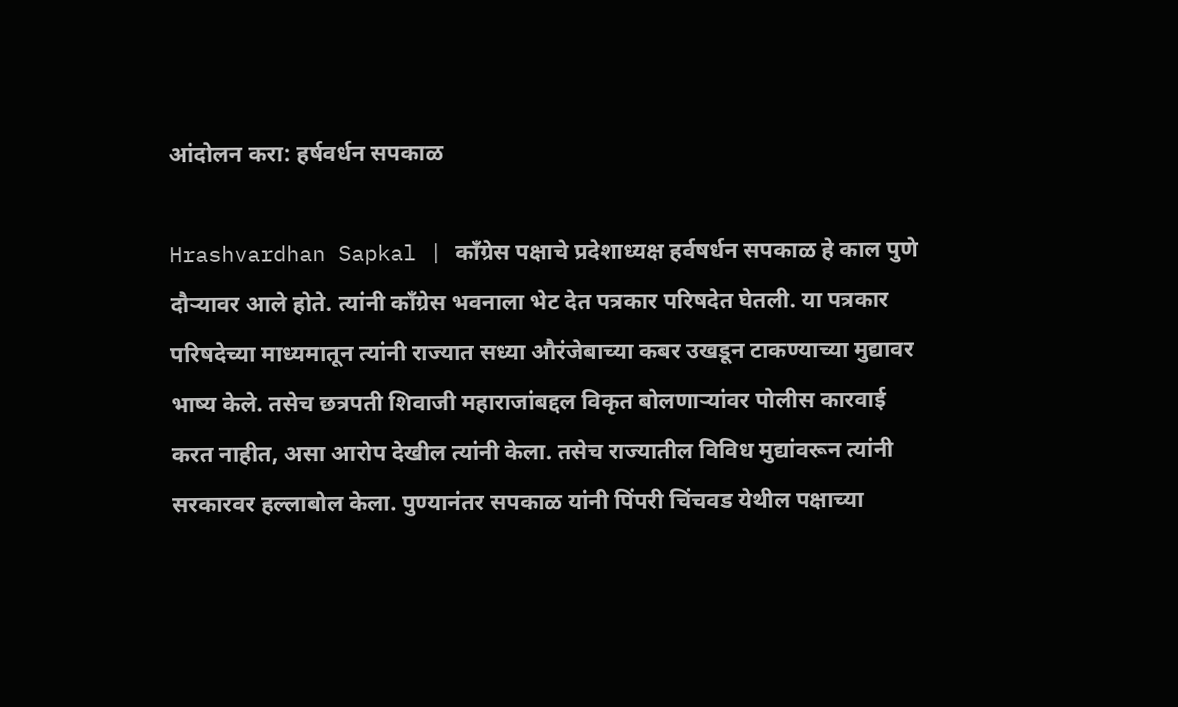आंदोलन करा: हर्षवर्धन सपकाळ

Hrashvardhan Sapkal | काँग्रेस पक्षाचे प्रदेशाध्यक्ष हर्वषर्धन सपकाळ हे काल पुणे दौऱ्यावर आले होते. त्यांनी काँग्रेस भवनाला भेट देत पत्रकार परिषदेत घेतली. या पत्रकार परिषदेच्या माध्यमातून त्यांनी राज्यात सध्या औरंजेबाच्या कबर उखडून टाकण्याच्या मुद्यावर भाष्य केले. तसेच छत्रपती शिवाजी महाराजांबद्दल विकृत बोलणाऱ्यांवर पोलीस कारवाई करत नाहीत, असा आरोप देखील त्यांनी केला. तसेच राज्यातील विविध मुद्यांवरून त्यांनी सरकारवर हल्लाबोल केला. पुण्यानंतर सपकाळ यांनी पिंपरी चिंचवड येथील पक्षाच्या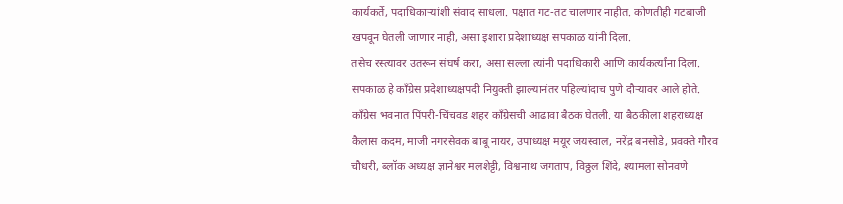कार्यकर्ते, पदाधिकाऱ्यांशी संवाद साधला. पक्षात गट-तट चालणार नाहीत. कोणतीही गटबाजी खपवून घेतली जाणार नाही, असा इशारा प्रदेशाध्यक्ष सपकाळ यांनी दिला.
तसेच रस्त्यावर उतरून संघर्ष करा, असा सल्ला त्यांनी पदाधिकारी आणि कार्यकर्त्यांना दिला. सपकाळ हे काँग्रेस प्रदेशाध्यक्षपदी नियुक्ती झाल्यानंतर पहिल्यांदाच पुणे दौऱ्यावर आले होते. काँग्रेस भवनात पिंपरी-चिंचवड शहर काँग्रेसची आढावा बैठक घेतली. या बैठकीला शहराध्यक्ष कैलास कदम, माजी नगरसेवक बाबू नायर, उपाध्यक्ष मयूर जयस्वाल, नरेंद्र बनसोडे, प्रवक्ते गौरव चौधरी, ब्लॉक अध्यक्ष ज्ञानेश्वर मलशेट्टी, विश्वनाथ जगताप, विठ्ठल शिंदे, श्यामला सोनवणे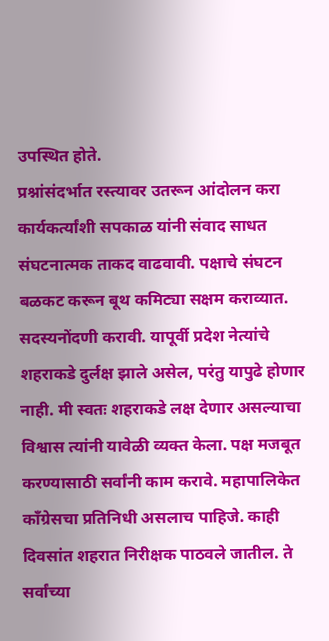उपस्थित होते.
प्रश्नांसंदर्भात रस्त्यावर उतरून आंदोलन करा
कार्यकर्त्यांशी सपकाळ यांनी संवाद साधत संघटनात्मक ताकद वाढवावी. पक्षाचे संघटन बळकट करून बूथ कमिट्या सक्षम कराव्यात. सदस्यनोंदणी करावी. यापूर्वी प्रदेश नेत्यांचे शहराकडे दुर्लक्ष झाले असेल, परंतु यापुढे होणार नाही. मी स्वतः शहराकडे लक्ष देणार असल्याचा विश्वास त्यांनी यावेळी व्यक्त केला. पक्ष मजबूत करण्यासाठी सर्वांनी काम करावे. महापालिकेत काँग्रेसचा प्रतिनिधी असलाच पाहिजे. काही दिवसांत शहरात निरीक्षक पाठवले जातील. ते सर्वांच्या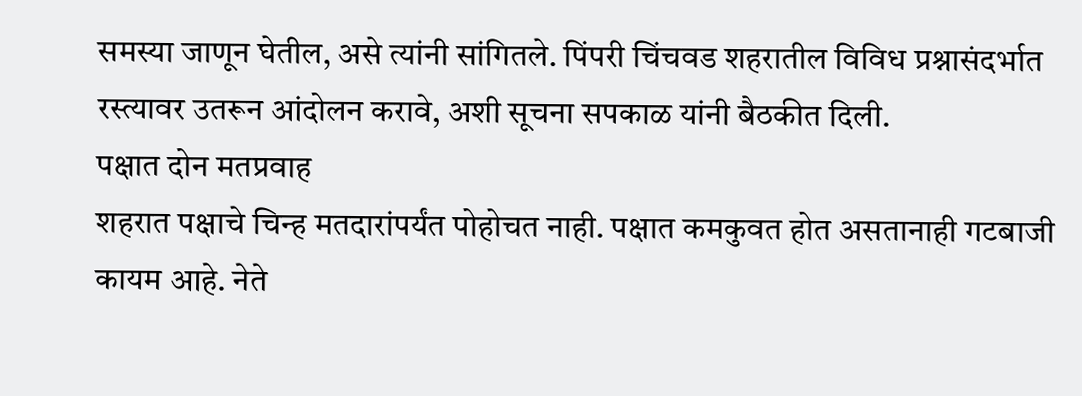समस्या जाणून घेतील, असे त्यांनी सांगितले. पिंपरी चिंचवड शहरातील विविध प्रश्नासंदर्भात रस्त्यावर उतरून आंदोलन करावे, अशी सूचना सपकाळ यांनी बैठकीत दिली.
पक्षात दोन मतप्रवाह
शहरात पक्षाचे चिन्ह मतदारांपर्यंत पोहोचत नाही. पक्षात कमकुवत होत असतानाही गटबाजी कायम आहे. नेते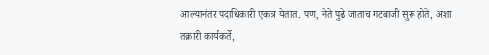आल्यानंतर पदाधिकारी एकत्र येतात. पण, नेते पुढे जाताच गटबाजी सुरू होते, अशा तक्रारी कार्यकर्ते,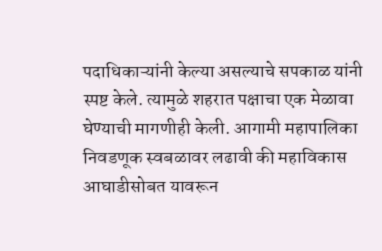पदाधिकाऱ्यांनी केल्या असल्याचे सपकाळ यांनी स्पष्ट केले. त्यामुळे शहरात पक्षाचा एक मेळावा घेण्याची मागणीही केली. आगामी महापालिका निवडणूक स्वबळावर लढावी की महाविकास आघाडीसोबत यावरून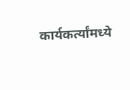कार्यकर्त्यांमध्ये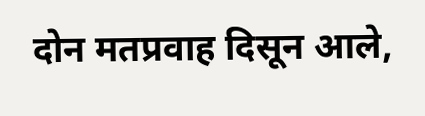दोन मतप्रवाह दिसून आले,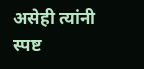असेही त्यांनी स्पष्ट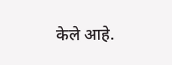केले आहे.